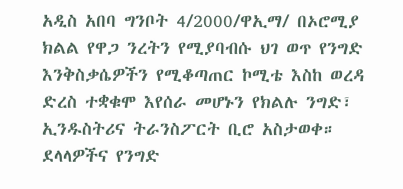አዲስ አበባ ግንቦት 4/2000/ዋኢማ/ በኦሮሚያ ክልል የዋጋ ንረትን የሚያባብሱ ህገ ወጥ የንግድ እንቅስቃሴዎችን የሚቆጣጠር ኮሚቴ እስከ ወረዳ ድረስ ተቋቁሞ እየሰራ መሆኑን የክልሉ ንግድ፣ ኢንዱስትሪና ትራንስፖርት ቢሮ አስታወቀ። ደላላዎችና የንግድ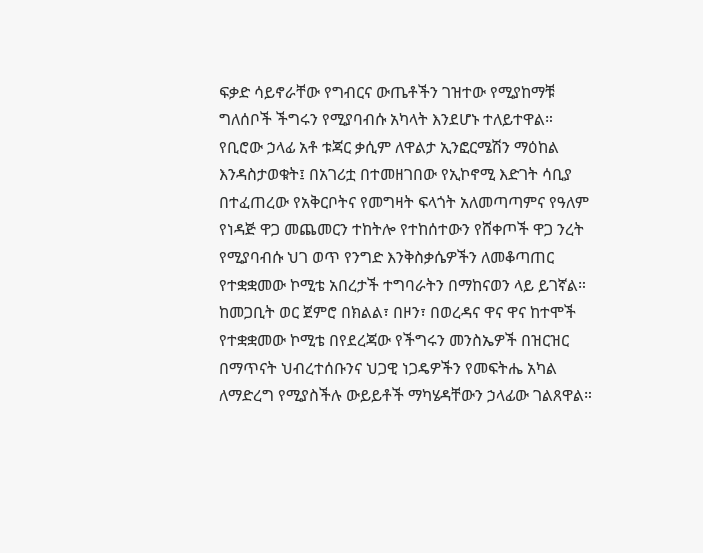ፍቃድ ሳይኖራቸው የግብርና ውጤቶችን ገዝተው የሚያከማቹ ግለሰቦች ችግሩን የሚያባብሱ አካላት እንደሆኑ ተለይተዋል።
የቢሮው ኃላፊ አቶ ቱጃር ቃሲም ለዋልታ ኢንፎርሜሽን ማዕከል እንዳስታወቁት፤ በአገሪቷ በተመዘገበው የኢኮኖሚ እድገት ሳቢያ በተፈጠረው የአቅርቦትና የመግዛት ፍላጎት አለመጣጣምና የዓለም የነዳጅ ዋጋ መጨመርን ተከትሎ የተከሰተውን የሸቀጦች ዋጋ ንረት የሚያባብሱ ህገ ወጥ የንግድ እንቅስቃሴዎችን ለመቆጣጠር የተቋቋመው ኮሚቴ አበረታች ተግባራትን በማከናወን ላይ ይገኛል።
ከመጋቢት ወር ጀምሮ በክልል፣ በዞን፣ በወረዳና ዋና ዋና ከተሞች የተቋቋመው ኮሚቴ በየደረጃው የችግሩን መንስኤዎች በዝርዝር በማጥናት ህብረተሰቡንና ህጋዊ ነጋዴዎችን የመፍትሔ አካል ለማድረግ የሚያስችሉ ውይይቶች ማካሄዳቸውን ኃላፊው ገልጸዋል።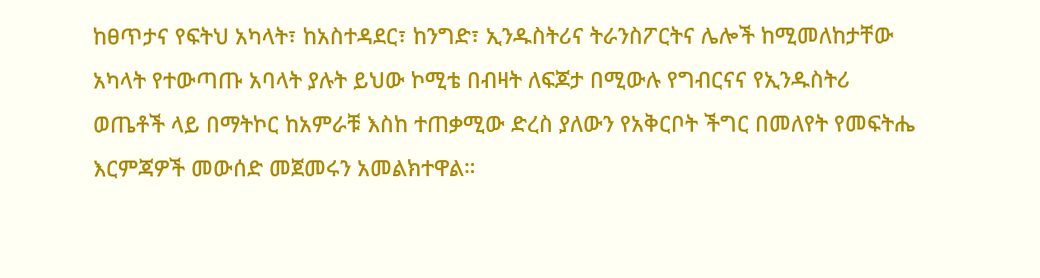ከፀጥታና የፍትህ አካላት፣ ከአስተዳደር፣ ከንግድ፣ ኢንዱስትሪና ትራንስፖርትና ሌሎች ከሚመለከታቸው አካላት የተውጣጡ አባላት ያሉት ይህው ኮሚቴ በብዛት ለፍጆታ በሚውሉ የግብርናና የኢንዱስትሪ ወጤቶች ላይ በማትኮር ከአምራቹ እስከ ተጠቃሚው ድረስ ያለውን የአቅርቦት ችግር በመለየት የመፍትሔ እርምጃዎች መውሰድ መጀመሩን አመልክተዋል።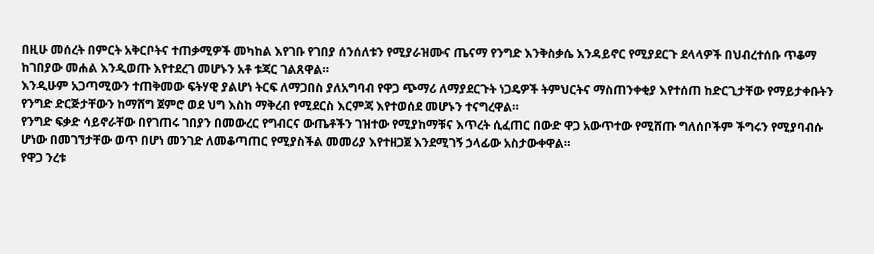በዚሁ መሰረት በምርት አቅርቦትና ተጠቃሚዎች መካከል እየገቡ የገበያ ሰንሰለቱን የሚያራዝሙና ጤናማ የንግድ እንቅስቃሴ እንዳይኖር የሚያደርጉ ደላላዎች በህብረተሰቡ ጥቆማ ከገበያው መሐል እንዲወጡ እየተደረገ መሆኑን አቶ ቱጃር ገልጸዋል።
እንዲሁም አጋጣሚውን ተጠቅመው ፍትሃዊ ያልሆነ ትርፍ ለማጋበስ ያለአግባብ የዋጋ ጭማሪ ለማያደርጉት ነጋዴዎች ትምህርትና ማስጠንቀቂያ እየተሰጠ ከድርጊታቸው የማይታቀቡትን የንግድ ድርጅታቸውን ከማሸግ ጀምሮ ወደ ህግ እስከ ማቅረብ የሚደርስ እርምጃ እየተወሰደ መሆኑን ተናግረዋል።
የንግድ ፍቃድ ሳይኖራቸው በየገጠሩ ገበያን በመውረር የግብርና ውጤቶችን ገዝተው የሚያከማቹና እጥረት ሲፈጠር በውድ ዋጋ አውጥተው የሚሸጡ ግለሰቦችም ችግሩን የሚያባብሱ ሆነው በመገኘታቸው ወጥ በሆነ መንገድ ለመቆጣጠር የሚያስችል መመሪያ እየተዘጋጀ እንደሚገኝ ኃላፊው አስታውቀዋል።
የዋጋ ንረቱ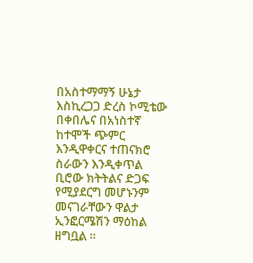በአስተማማኝ ሁኔታ እስኪረጋጋ ድረስ ኮሚቴው በቀበሌና በአነስተኛ ከተሞች ጭምር እንዲዋቀርና ተጠናክሮ ስራውን እንዲቀጥል ቢሮው ክትትልና ድጋፍ የሚያደርግ መሆኑንም መናገራቸውን ዋልታ ኢንፎርሜሽን ማዕከል ዘግቧል ።